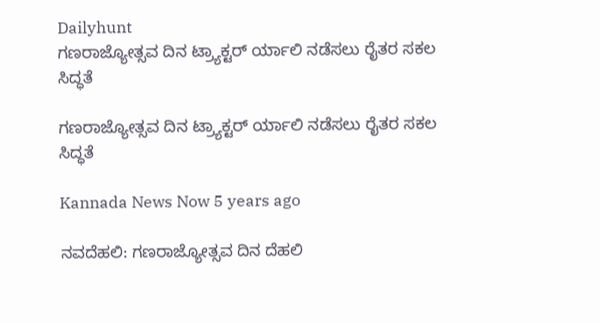Dailyhunt
ಗಣರಾಜ್ಯೋತ್ಸವ ದಿನ ಟ್ರ್ಯಾಕ್ಟರ್ ರ್ಯಾಲಿ ನಡೆಸಲು ರೈತರ ಸಕಲ ಸಿದ್ಧತೆ

ಗಣರಾಜ್ಯೋತ್ಸವ ದಿನ ಟ್ರ್ಯಾಕ್ಟರ್ ರ್ಯಾಲಿ ನಡೆಸಲು ರೈತರ ಸಕಲ ಸಿದ್ಧತೆ

Kannada News Now 5 years ago

ನವದೆಹಲಿ: ಗಣರಾಜ್ಯೋತ್ಸವ ದಿನ ದೆಹಲಿ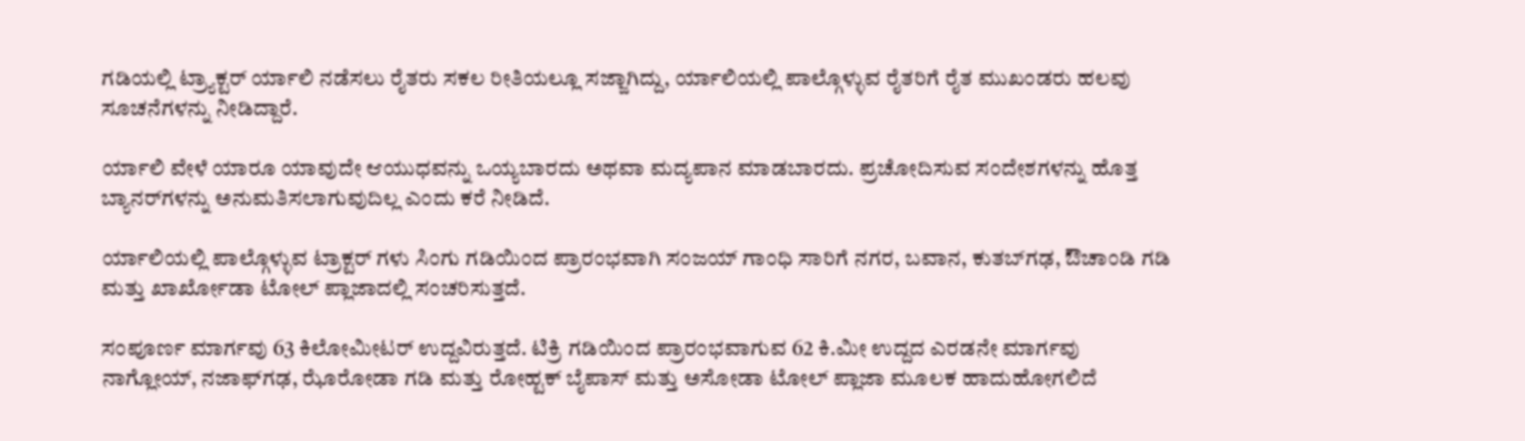ಗಡಿಯಲ್ಲಿ ಟ್ರ್ಯಾಕ್ಟರ್ ರ್ಯಾಲಿ ನಡೆಸಲು ರೈತರು ಸಕಲ ರೀತಿಯಲ್ಲೂ ಸಜ್ಜಾಗಿದ್ದು, ರ್ಯಾಲಿಯಲ್ಲಿ ಪಾಲ್ಗೊಳ್ಳುವ ರೈತರಿಗೆ ರೈತ ಮುಖಂಡರು ಹಲವು ಸೂಚನೆಗಳನ್ನು ನೀಡಿದ್ದಾರೆ.

ರ್ಯಾಲಿ ವೇಳೆ ಯಾರೂ ಯಾವುದೇ ಆಯುಧವನ್ನು ಒಯ್ಯಬಾರದು ಅಥವಾ ಮದ್ಯಪಾನ ಮಾಡಬಾರದು. ಪ್ರಚೋದಿಸುವ ಸಂದೇಶಗಳನ್ನು ಹೊತ್ತ ಬ್ಯಾನರ್‌ಗಳನ್ನು ಅನುಮತಿಸಲಾಗುವುದಿಲ್ಲ ಎಂದು ಕರೆ ನೀಡಿದೆ.

ರ್ಯಾಲಿಯಲ್ಲಿ ಪಾಲ್ಗೊಳ್ಳುವ ಟ್ರಾಕ್ಟರ್ ಗಳು ಸಿಂಗು ಗಡಿಯಿಂದ ಪ್ರಾರಂಭವಾಗಿ ಸಂಜಯ್ ಗಾಂಧಿ ಸಾರಿಗೆ ನಗರ, ಬವಾನ, ಕುತಬ್‌ಗಢ, ಔಚಾಂಡಿ ಗಡಿ ಮತ್ತು ಖಾರ್ಖೋಡಾ ಟೋಲ್ ಪ್ಲಾಜಾದಲ್ಲಿ ಸಂಚರಿಸುತ್ತದೆ.

ಸಂಪೂರ್ಣ ಮಾರ್ಗವು 63 ಕಿಲೋಮೀಟರ್ ಉದ್ದವಿರುತ್ತದೆ. ಟಿಕ್ರಿ ಗಡಿಯಿಂದ ಪ್ರಾರಂಭವಾಗುವ 62 ಕಿ.ಮೀ ಉದ್ದದ ಎರಡನೇ ಮಾರ್ಗವು ನಾಗ್ಲೋಯ್, ನಜಾಫ್‌ಗಢ, ಝೊರೋಡಾ ಗಡಿ ಮತ್ತು ರೋಹ್ಟಕ್ ಬೈಪಾಸ್ ಮತ್ತು ಅಸೋಡಾ ಟೋಲ್ ಪ್ಲಾಜಾ ಮೂಲಕ ಹಾದುಹೋಗಲಿದೆ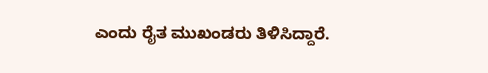ಎಂದು ರೈತ ಮುಖಂಡರು ತಿಳಿಸಿದ್ದಾರೆ.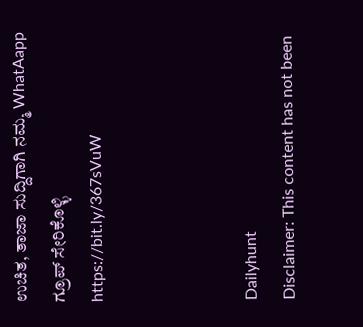ಉಚಿತ, ತಾಜಾ ಸುದ್ದಿಗಾಗಿ ನಮ್ಮ WhatAapp ಗ್ರೂಪ್‌ ಸೇರಿಕೊಳ್ಳಿ
https://bit.ly/367sVuW



Dailyhunt
Disclaimer: This content has not been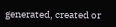generated, created or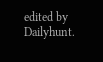edited by Dailyhunt.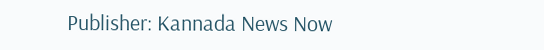Publisher: Kannada News Now